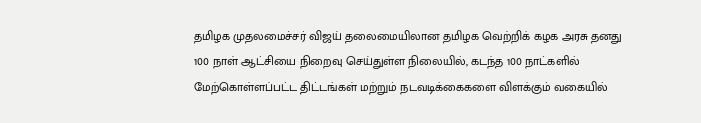தமிழக முதலமைச்சர் விஜய் தலைமையிலான தமிழக வெற்றிக் கழக அரசு தனது 100 நாள் ஆட்சியை நிறைவு செய்துள்ள நிலையில், கடந்த 100 நாட்களில் மேற்கொள்ளப்பட்ட திட்டங்கள் மற்றும் நடவடிக்கைகளை விளக்கும் வகையில்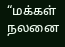“மக்கள் நலனை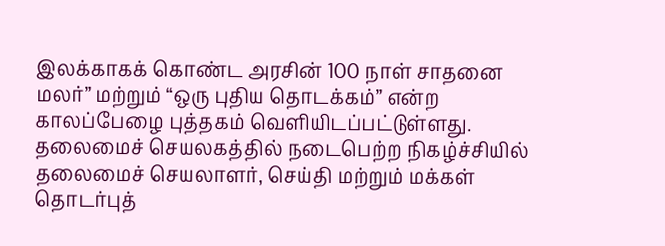இலக்காகக் கொண்ட அரசின் 100 நாள் சாதனை மலர்” மற்றும் “ஒரு புதிய தொடக்கம்” என்ற காலப்பேழை புத்தகம் வெளியிடப்பட்டுள்ளது.
தலைமைச் செயலகத்தில் நடைபெற்ற நிகழ்ச்சியில் தலைமைச் செயலாளர், செய்தி மற்றும் மக்கள் தொடர்புத்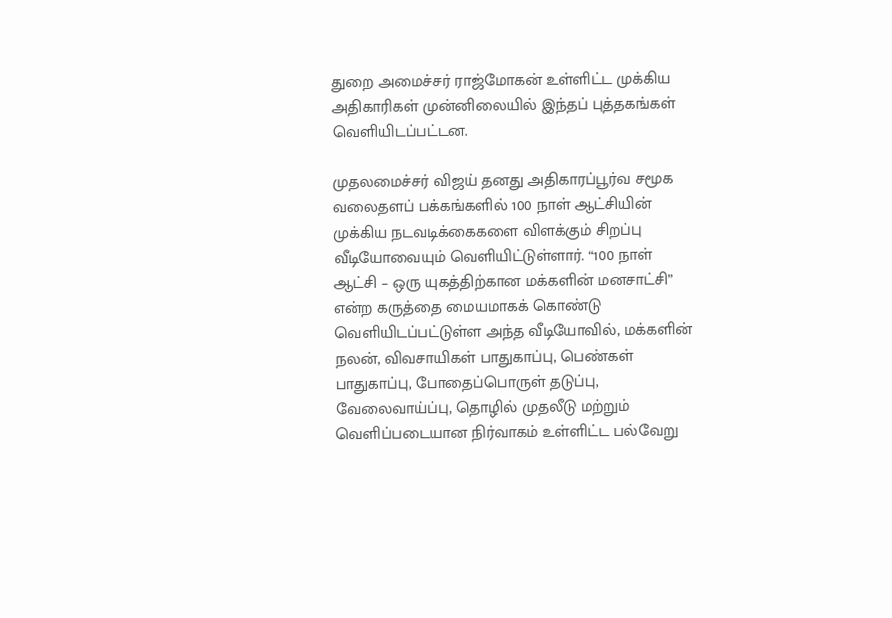துறை அமைச்சர் ராஜ்மோகன் உள்ளிட்ட முக்கிய அதிகாரிகள் முன்னிலையில் இந்தப் புத்தகங்கள் வெளியிடப்பட்டன.

முதலமைச்சர் விஜய் தனது அதிகாரப்பூர்வ சமூக வலைதளப் பக்கங்களில் 100 நாள் ஆட்சியின் முக்கிய நடவடிக்கைகளை விளக்கும் சிறப்பு வீடியோவையும் வெளியிட்டுள்ளார். “100 நாள் ஆட்சி – ஒரு யுகத்திற்கான மக்களின் மனசாட்சி” என்ற கருத்தை மையமாகக் கொண்டு வெளியிடப்பட்டுள்ள அந்த வீடியோவில், மக்களின் நலன், விவசாயிகள் பாதுகாப்பு, பெண்கள் பாதுகாப்பு, போதைப்பொருள் தடுப்பு, வேலைவாய்ப்பு, தொழில் முதலீடு மற்றும் வெளிப்படையான நிர்வாகம் உள்ளிட்ட பல்வேறு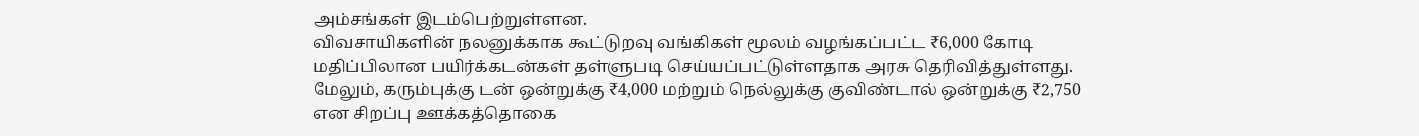அம்சங்கள் இடம்பெற்றுள்ளன.
விவசாயிகளின் நலனுக்காக கூட்டுறவு வங்கிகள் மூலம் வழங்கப்பட்ட ₹6,000 கோடி மதிப்பிலான பயிர்க்கடன்கள் தள்ளுபடி செய்யப்பட்டுள்ளதாக அரசு தெரிவித்துள்ளது. மேலும், கரும்புக்கு டன் ஒன்றுக்கு ₹4,000 மற்றும் நெல்லுக்கு குவிண்டால் ஒன்றுக்கு ₹2,750 என சிறப்பு ஊக்கத்தொகை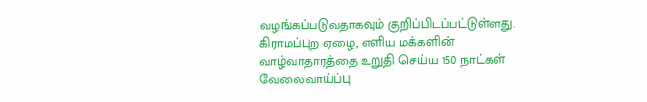வழங்கப்படுவதாகவும் குறிப்பிடப்பட்டுள்ளது. கிராமப்புற ஏழை, எளிய மக்களின் வாழ்வாதாரத்தை உறுதி செய்ய 150 நாட்கள் வேலைவாய்ப்பு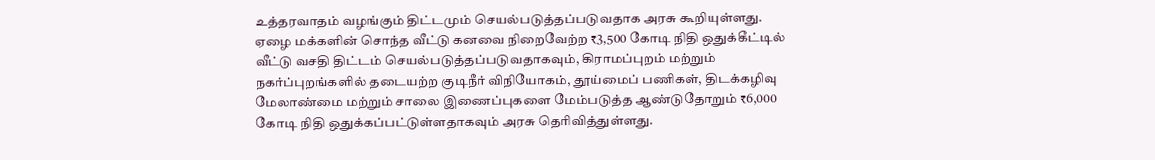உத்தரவாதம் வழங்கும் திட்டமும் செயல்படுத்தப்படுவதாக அரசு கூறியுள்ளது.
ஏழை மக்களின் சொந்த வீட்டு கனவை நிறைவேற்ற ₹3,500 கோடி நிதி ஒதுக்கீட்டில் வீட்டு வசதி திட்டம் செயல்படுத்தப்படுவதாகவும், கிராமப்புறம் மற்றும் நகர்ப்புறங்களில் தடையற்ற குடிநீர் விநியோகம், தூய்மைப் பணிகள், திடக்கழிவு மேலாண்மை மற்றும் சாலை இணைப்புகளை மேம்படுத்த ஆண்டுதோறும் ₹6,000 கோடி நிதி ஒதுக்கப்பட்டுள்ளதாகவும் அரசு தெரிவித்துள்ளது.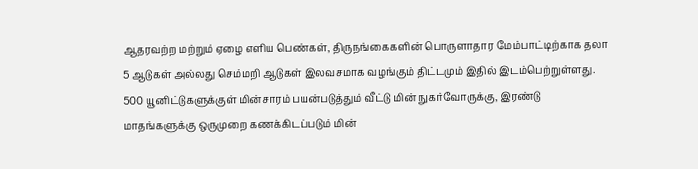ஆதரவற்ற மற்றும் ஏழை எளிய பெண்கள், திருநங்கைகளின் பொருளாதார மேம்பாட்டிற்காக தலா 5 ஆடுகள் அல்லது செம்மறி ஆடுகள் இலவசமாக வழங்கும் திட்டமும் இதில் இடம்பெற்றுள்ளது.
500 யூனிட்டுகளுக்குள் மின்சாரம் பயன்படுத்தும் வீட்டு மின் நுகர்வோருக்கு, இரண்டு மாதங்களுக்கு ஒருமுறை கணக்கிடப்படும் மின்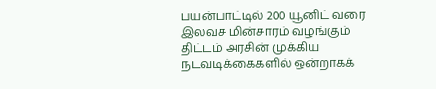பயன்பாட்டில் 200 யூனிட் வரை இலவச மின்சாரம் வழங்கும் திட்டம் அரசின் முக்கிய நடவடிக்கைகளில் ஒன்றாகக்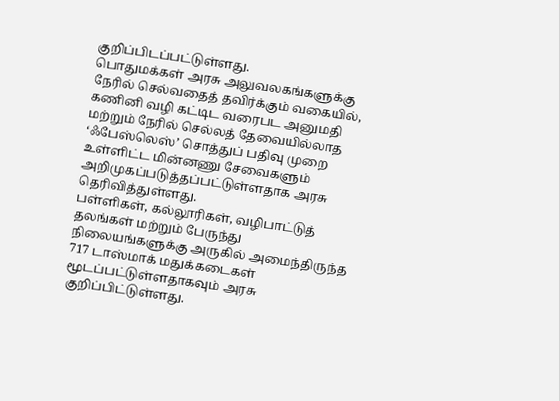குறிப்பிடப்பட்டுள்ளது.
பொதுமக்கள் அரசு அலுவலகங்களுக்கு நேரில் செல்வதைத் தவிர்க்கும் வகையில், கணினி வழி கட்டிட வரைபட அனுமதி மற்றும் நேரில் செல்லத் தேவையில்லாத ‘ஃபேஸ்லெஸ்’ சொத்துப் பதிவு முறை உள்ளிட்ட மின்னணு சேவைகளும் அறிமுகப்படுத்தப்பட்டுள்ளதாக அரசு தெரிவித்துள்ளது.
பள்ளிகள், கல்லூரிகள், வழிபாட்டுத் தலங்கள் மற்றும் பேருந்து நிலையங்களுக்கு அருகில் அமைந்திருந்த 717 டாஸ்மாக் மதுக்கடைகள் மூடப்பட்டுள்ளதாகவும் அரசு குறிப்பிட்டுள்ளது.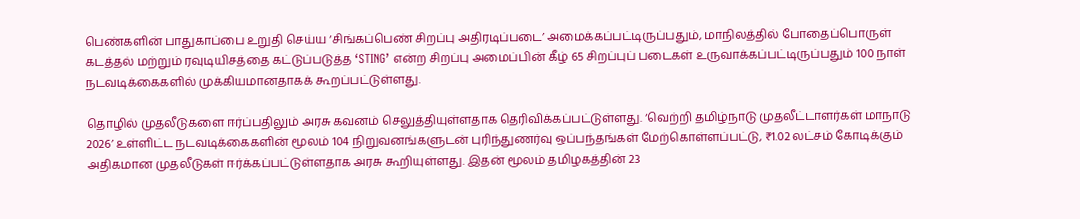பெண்களின் பாதுகாப்பை உறுதி செய்ய ‘சிங்கப்பெண் சிறப்பு அதிரடிப்படை’ அமைக்கப்பட்டிருப்பதும், மாநிலத்தில் போதைப்பொருள் கடத்தல் மற்றும் ரவுடியிசத்தை கட்டுப்படுத்த ‘STING’ என்ற சிறப்பு அமைப்பின் கீழ் 65 சிறப்புப் படைகள் உருவாக்கப்பட்டிருப்பதும் 100 நாள் நடவடிக்கைகளில் முக்கியமானதாகக் கூறப்பட்டுள்ளது.

தொழில் முதலீடுகளை ஈர்ப்பதிலும் அரசு கவனம் செலுத்தியுள்ளதாக தெரிவிக்கப்பட்டுள்ளது. ‘வெற்றி தமிழ்நாடு முதலீட்டாளர்கள் மாநாடு 2026’ உள்ளிட்ட நடவடிக்கைகளின் மூலம் 104 நிறுவனங்களுடன் புரிந்துணர்வு ஒப்பந்தங்கள் மேற்கொள்ளப்பட்டு, ₹1.02 லட்சம் கோடிக்கும் அதிகமான முதலீடுகள் ஈர்க்கப்பட்டுள்ளதாக அரசு கூறியுள்ளது. இதன் மூலம் தமிழகத்தின் 23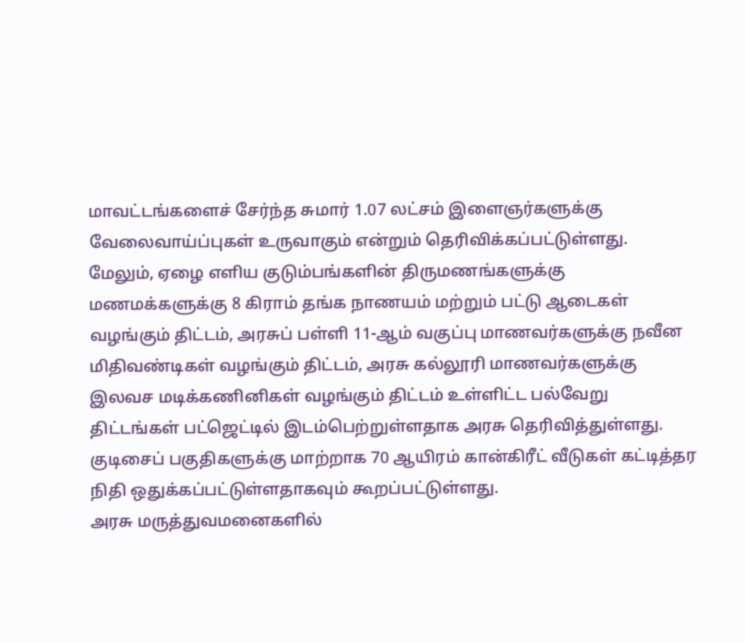மாவட்டங்களைச் சேர்ந்த சுமார் 1.07 லட்சம் இளைஞர்களுக்கு வேலைவாய்ப்புகள் உருவாகும் என்றும் தெரிவிக்கப்பட்டுள்ளது.
மேலும், ஏழை எளிய குடும்பங்களின் திருமணங்களுக்கு மணமக்களுக்கு 8 கிராம் தங்க நாணயம் மற்றும் பட்டு ஆடைகள் வழங்கும் திட்டம், அரசுப் பள்ளி 11-ஆம் வகுப்பு மாணவர்களுக்கு நவீன மிதிவண்டிகள் வழங்கும் திட்டம், அரசு கல்லூரி மாணவர்களுக்கு இலவச மடிக்கணினிகள் வழங்கும் திட்டம் உள்ளிட்ட பல்வேறு திட்டங்கள் பட்ஜெட்டில் இடம்பெற்றுள்ளதாக அரசு தெரிவித்துள்ளது. குடிசைப் பகுதிகளுக்கு மாற்றாக 70 ஆயிரம் கான்கிரீட் வீடுகள் கட்டித்தர நிதி ஒதுக்கப்பட்டுள்ளதாகவும் கூறப்பட்டுள்ளது.
அரசு மருத்துவமனைகளில்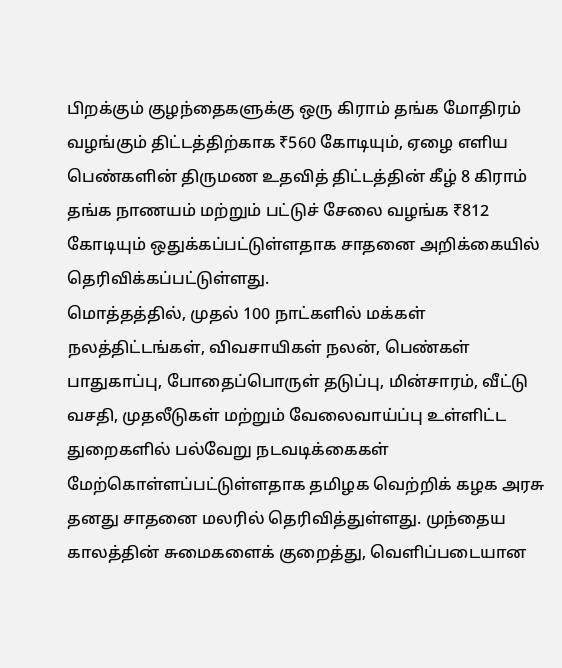பிறக்கும் குழந்தைகளுக்கு ஒரு கிராம் தங்க மோதிரம் வழங்கும் திட்டத்திற்காக ₹560 கோடியும், ஏழை எளிய பெண்களின் திருமண உதவித் திட்டத்தின் கீழ் 8 கிராம் தங்க நாணயம் மற்றும் பட்டுச் சேலை வழங்க ₹812 கோடியும் ஒதுக்கப்பட்டுள்ளதாக சாதனை அறிக்கையில் தெரிவிக்கப்பட்டுள்ளது.
மொத்தத்தில், முதல் 100 நாட்களில் மக்கள் நலத்திட்டங்கள், விவசாயிகள் நலன், பெண்கள் பாதுகாப்பு, போதைப்பொருள் தடுப்பு, மின்சாரம், வீட்டு வசதி, முதலீடுகள் மற்றும் வேலைவாய்ப்பு உள்ளிட்ட துறைகளில் பல்வேறு நடவடிக்கைகள் மேற்கொள்ளப்பட்டுள்ளதாக தமிழக வெற்றிக் கழக அரசு தனது சாதனை மலரில் தெரிவித்துள்ளது. முந்தைய காலத்தின் சுமைகளைக் குறைத்து, வெளிப்படையான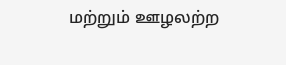மற்றும் ஊழலற்ற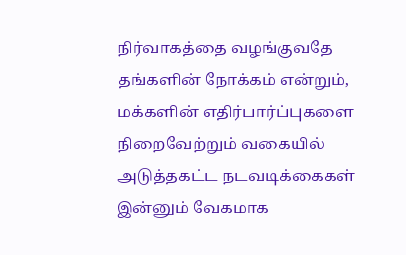நிர்வாகத்தை வழங்குவதே தங்களின் நோக்கம் என்றும், மக்களின் எதிர்பார்ப்புகளை நிறைவேற்றும் வகையில் அடுத்தகட்ட நடவடிக்கைகள் இன்னும் வேகமாக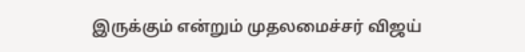இருக்கும் என்றும் முதலமைச்சர் விஜய்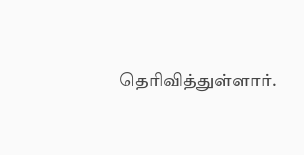தெரிவித்துள்ளார்.